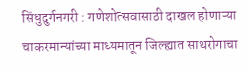सिंधुदुर्गनगरी : गणेशोत्सवासाठी दाखल होणाऱ्या चाकरमान्यांच्या माध्यमातून जिल्ह्यात साथरोगाचा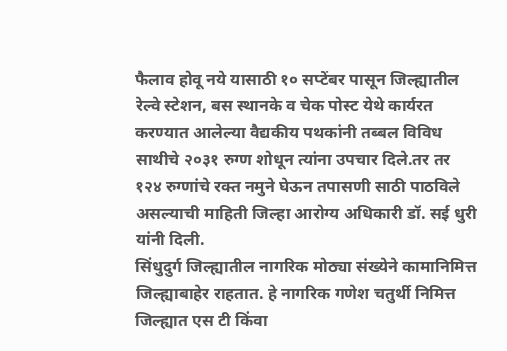फैलाव होवू नये यासाठी १० सप्टेंबर पासून जिल्ह्यातील रेल्वे स्टेशन, बस स्थानके व चेक पोस्ट येथे कार्यरत करण्यात आलेल्या वैद्यकीय पथकांनी तब्बल विविध साथीचे २०३१ रुग्ण शोधून त्यांना उपचार दिले.तर तर १२४ रुग्णांचे रक्त नमुने घेऊन तपासणी साठी पाठविले असल्याची माहिती जिल्हा आरोग्य अधिकारी डॉ. सई धुरी यांनी दिली.
सिंधुदुर्ग जिल्ह्यातील नागरिक मोठ्या संख्येने कामानिमित्त जिल्ह्याबाहेर राहतात. हे नागरिक गणेश चतुर्थी निमित्त जिल्ह्यात एस टी किंवा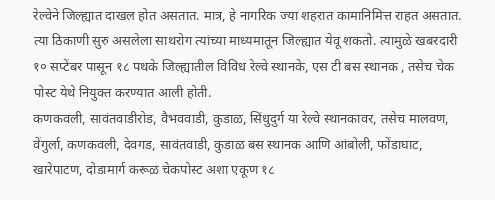रेल्वेने जिल्ह्यात दाखल होत असतात. मात्र, हे नागरिक ज्या शहरात कामानिमित्त राहत असतात. त्या ठिकाणी सुरु असलेला साथरोग त्यांच्या माध्यमातून जिल्ह्यात येवू शकतो. त्यामुळे खबरदारी १० सप्टेंबर पासून १८ पथके जिल्ह्यातील विविध रेल्वे स्थानके, एस टी बस स्थानक , तसेच चेक पोस्ट येथे नियुक्त करण्यात आली होती.
कणकवली, सावंतवाडीरोड, वैभववाडी, कुडाळ, सिंधुदुर्ग या रेल्वे स्थानकावर, तसेच मालवण, वेंगुर्ला, कणकवली, देवगड, सावंतवाडी, कुडाळ बस स्थानक आणि आंबोली, फोंडाघाट, खारेपाटण, दोडामार्ग करूळ चेकपोस्ट अशा एकूण १८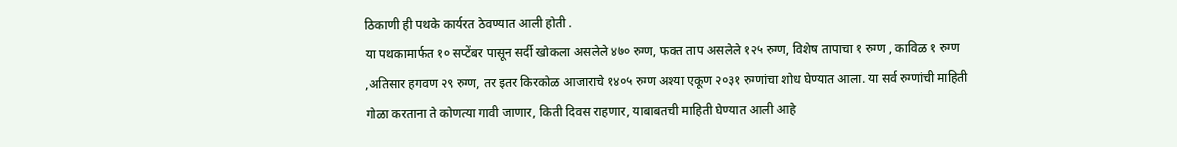ठिकाणी ही पथके कार्यरत ठेवण्यात आली होती .
या पथकामार्फत १० सप्टेंबर पासून सर्दी खोकला असलेले ४७० रुग्ण, फक्त ताप असलेले १२५ रुग्ण, विशेष तापाचा १ रुग्ण , काविळ १ रुग्ण ,अतिसार हगवण २९ रुग्ण, तर इतर किरकोळ आजाराचे १४०५ रुग्ण अश्या एकूण २०३१ रुग्णांचा शोध घेण्यात आला. या सर्व रुग्णांची माहिती गोळा करताना ते कोणत्या गावी जाणार, किती दिवस राहणार, याबाबतची माहिती घेण्यात आली आहे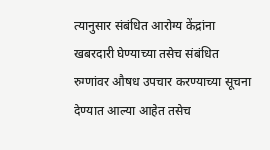त्यानुसार संबंधित आरोग्य केंद्रांना खबरदारी घेण्याच्या तसेच संबंधित रुग्णांवर औषध उपचार करण्याच्या सूचना देण्यात आल्या आहेत तसेच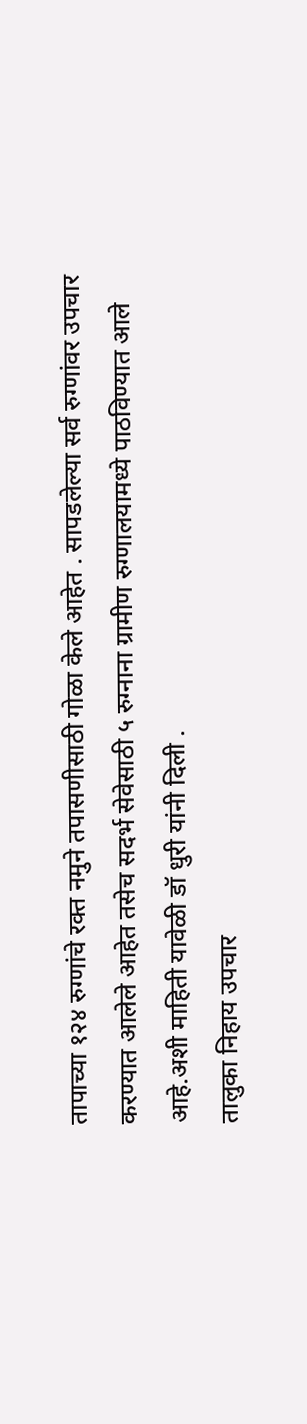तापाच्या १२४ रुग्णांचे रक्त नमुने तपासणीसाठी गोळा केले आहेत . सापडलेल्या सर्व रुग्णांवर उपचार करण्यात आलेले आहेत तसेच सदर्भ सेवेसाठी ५ रुग्नाना ग्रामीण रुग्णालयामध्ये पाठविण्यात आले आहे.अशी माहिती यावेळी डॉ धुरी यांनी दिली .
तालुका निहाय उपचार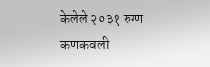केलेले २०३१ रुग्ण
कणकवली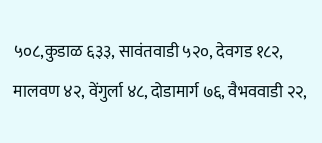५०८,कुडाळ ६३३, सावंतवाडी ५२०, देवगड १८२, मालवण ४२, वेंगुर्ला ४८, दोडामार्ग ७६, वैभववाडी २२,